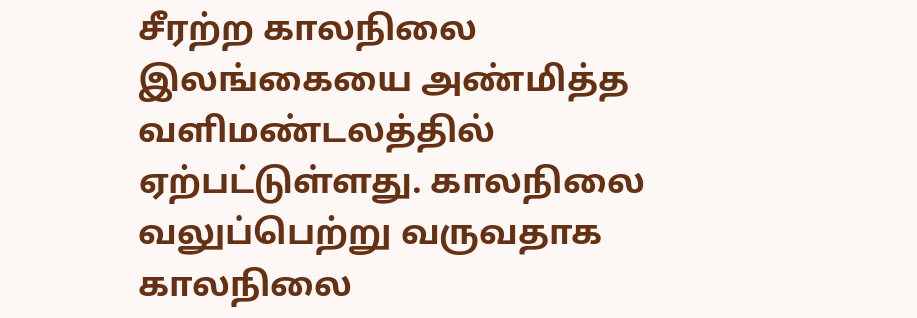சீரற்ற காலநிலை இலங்கையை அண்மித்த வளிமண்டலத்தில் ஏற்பட்டுள்ளது. காலநிலை வலுப்பெற்று வருவதாக காலநிலை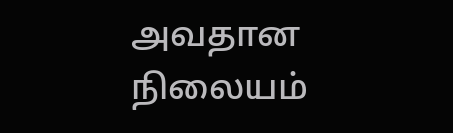அவதான நிலையம்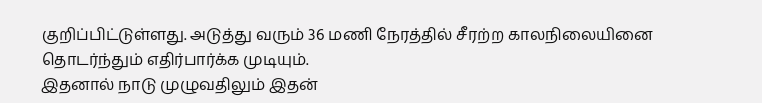குறிப்பிட்டுள்ளது. அடுத்து வரும் 36 மணி நேரத்தில் சீரற்ற காலநிலையினை தொடர்ந்தும் எதிர்பார்க்க முடியும்.
இதனால் நாடு முழுவதிலும் இதன்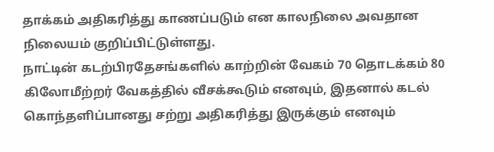தாக்கம் அதிகரித்து காணப்படும் என காலநிலை அவதான நிலையம் குறிப்பிட்டுள்ளது.
நாட்டின் கடற்பிரதேசங்களில் காற்றின் வேகம் 70 தொடக்கம் 80 கிலோமீற்றர் வேகத்தில் வீசக்கூடும் எனவும், இதனால் கடல் கொந்தளிப்பானது சற்று அதிகரித்து இருக்கும் எனவும்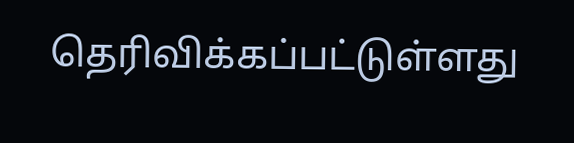தெரிவிக்கப்பட்டுள்ளது